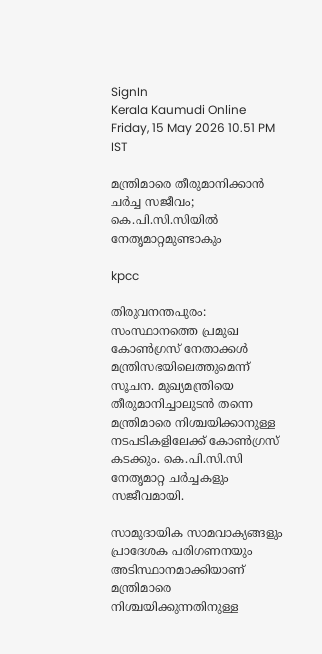SignIn
Kerala Kaumudi Online
Friday, 15 May 2026 10.51 PM IST

മന്ത്രിമാരെ തീരുമാനിക്കാൻ ചർച്ച സജീവം; കെ.പി.സി.സിയിൽ നേതൃമാറ്റമുണ്ടാകും

kpcc

തിരുവനന്തപുരം: സംസ്ഥാനത്തെ പ്രമുഖ കോൺഗ്രസ് നേതാക്കൾ മന്ത്രിസഭയിലെത്തുമെന്ന് സൂചന. മുഖ്യമന്ത്രിയെ തീരുമാനിച്ചാലുടൻ തന്നെ മന്ത്രിമാരെ നിശ്ചയിക്കാനുള്ള നടപടികളിലേക്ക് കോൺഗ്രസ് കടക്കും. കെ.പി.സി.സി നേതൃമാറ്റ ചർച്ചകളും സജീവമായി.

സാമുദായിക സാമവാക്യങ്ങളും പ്രാദേശക പരിഗണനയും അടിസ്ഥാനമാക്കിയാണ് മന്ത്രിമാരെ നിശ്ചയിക്കുന്നതിനുള്ള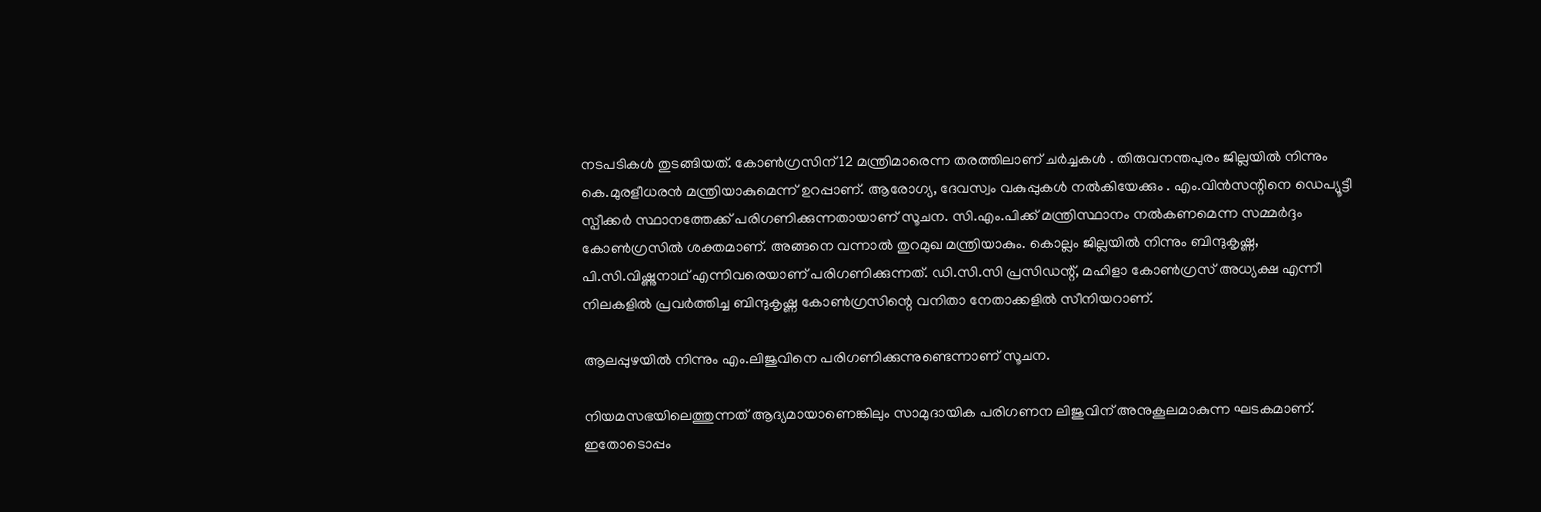നടപടികൾ തുടങ്ങിയത്. കോൺഗ്രസിന് 12 മന്ത്രിമാരെന്ന തരത്തിലാണ് ചർച്ചകൾ . തിരുവനന്തപുരം ജില്ലയിൽ നിന്നും കെ.മുരളീധരൻ മന്ത്രിയാകുമെന്ന് ഉറപ്പാണ്. ആരോഗ്യ, ദേവസ്വം വകുപ്പുകൾ നൽകിയേക്കും . എം.വിൻസന്റിനെ ഡെപ്യൂട്ടീ സ്പീക്കർ സ്ഥാനത്തേക്ക് പരിഗണിക്കുന്നതായാണ് സൂചന. സി.എം.പിക്ക് മന്ത്രിസ്ഥാനം നൽകണമെന്ന സമ്മർദ്ദം കോൺഗ്രസിൽ ശക്തമാണ്. അങ്ങനെ വന്നാൽ തുറമുഖ മന്ത്രിയാകും. കൊല്ലം ജില്ലയിൽ നിന്നും ബിന്ദുകൃഷ്ണ, പി.സി.വിഷ്ണുനാഥ് എന്നിവരെയാണ് പരിഗണിക്കുന്നത്. ഡി.സി.സി പ്രസിഡന്റ്, മഹിളാ കോൺഗ്രസ് അധ്യക്ഷ എന്നീ നിലകളിൽ പ്രവർത്തിച്ച ബിന്ദുകൃഷ്ണ കോൺഗ്രസിന്റെ വനിതാ നേതാക്കളിൽ സീനിയറാണ്.

ആലപ്പുഴയിൽ നിന്നും എം.ലിജുവിനെ പരിഗണിക്കുന്നുണ്ടെന്നാണ് സൂചന.

നിയമസഭയിലെത്തുന്നത് ആദ്യമായാണെങ്കിലും സാമുദായിക പരിഗണന ലിജുവിന് അനുകൂലമാകുന്ന ഘടകമാണ്. ഇതോടൊപ്പം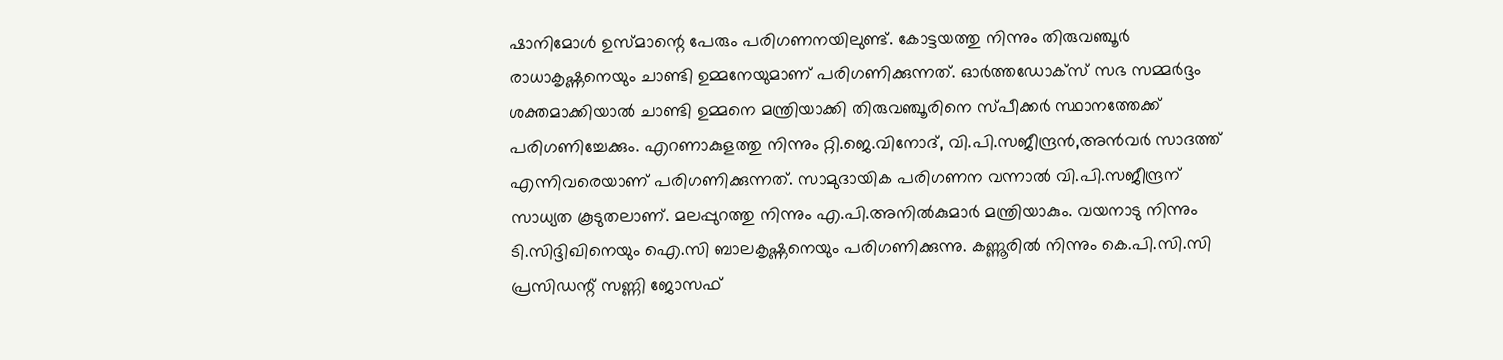ഷാനിമോൾ ഉസ്മാന്റെ പേരും പരിഗണനയിലുണ്ട്. കോട്ടയത്തു നിന്നും തിരുവഞ്ചൂർ രാധാകൃഷ്ണനെയും ചാണ്ടി ഉമ്മനേയുമാണ് പരിഗണിക്കുന്നത്. ഓർത്തഡോക്സ് സഭ സമ്മർദ്ദം ശക്തമാക്കിയാൽ ചാണ്ടി ഉമ്മനെ മന്ത്രിയാക്കി തിരുവഞ്ചൂരിനെ സ്പീക്കർ സ്ഥാനത്തേക്ക് പരിഗണിച്ചേക്കും. എറണാകുളത്തു നിന്നും റ്റി.ജെ.വിനോദ്, വി.പി.സജീന്ദ്രൻ,അൻവർ സാദത്ത് എന്നിവരെയാണ് പരിഗണിക്കുന്നത്. സാമുദായിക പരിഗണന വന്നാൽ വി.പി.സജീന്ദ്രന് സാധ്യത കൂടുതലാണ്. മലപ്പുറത്തു നിന്നും എ.പി.അനിൽകുമാർ മന്ത്രിയാകും. വയനാടു നിന്നും ടി.സിദ്ദിഖിനെയും ഐ.സി ബാലകൃഷ്ണനെയും പരിഗണിക്കുന്നു. കണ്ണൂരിൽ നിന്നും കെ.പി.സി.സി പ്രസിഡന്റ് സണ്ണി ജോസഫ്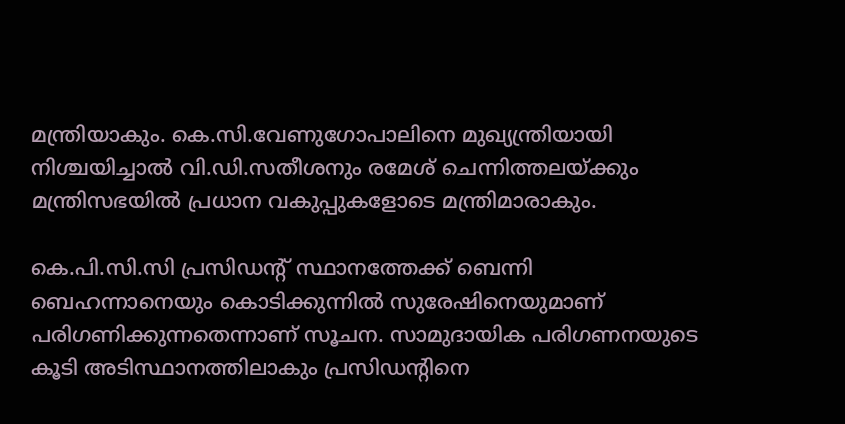മന്ത്രിയാകും. കെ.സി.വേണുഗോപാലിനെ മുഖ്യന്ത്രിയായി നിശ്ചയിച്ചാൽ വി.ഡി.സതീശനും രമേശ് ചെന്നിത്തലയ്ക്കും മന്ത്രിസഭയിൽ പ്രധാന വകുപ്പുകളോടെ മന്ത്രിമാരാകും.

കെ.പി.സി.സി പ്രസിഡന്റ് സ്ഥാനത്തേക്ക് ബെന്നി ബെഹന്നാനെയും കൊടിക്കുന്നിൽ സുരേഷിനെയുമാണ് പരിഗണിക്കുന്നതെന്നാണ് സൂചന. സാമുദായിക പരിഗണനയുടെ കൂടി അടിസ്ഥാനത്തിലാകും പ്രസിഡന്റിനെ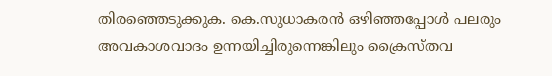തിരഞ്ഞെടുക്കുക. കെ.സുധാകരൻ ഒഴിഞ്ഞപ്പോൾ പലരും അവകാശവാദം ഉന്നയിച്ചിരുന്നെങ്കിലും ക്രൈസ്തവ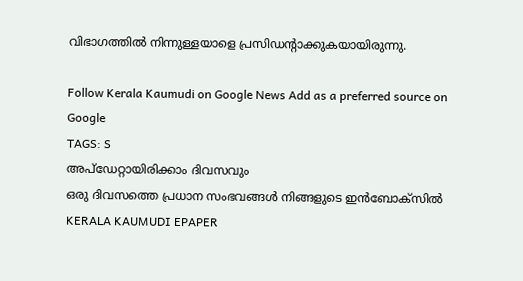വിഭാഗത്തിൽ നിന്നുള്ളയാളെ പ്രസിഡന്റാക്കുകയായിരുന്നു.

Follow Kerala Kaumudi on Google News Add as a preferred source on Google
TAGS: S
അപ്ഡേറ്റായിരിക്കാം ദിവസവും
ഒരു ദിവസത്തെ പ്രധാന സംഭവങ്ങൾ നിങ്ങളുടെ ഇൻബോക്സിൽ
KERALA KAUMUDI EPAPER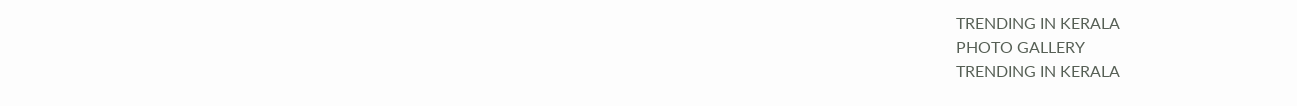TRENDING IN KERALA
PHOTO GALLERY
TRENDING IN KERALA